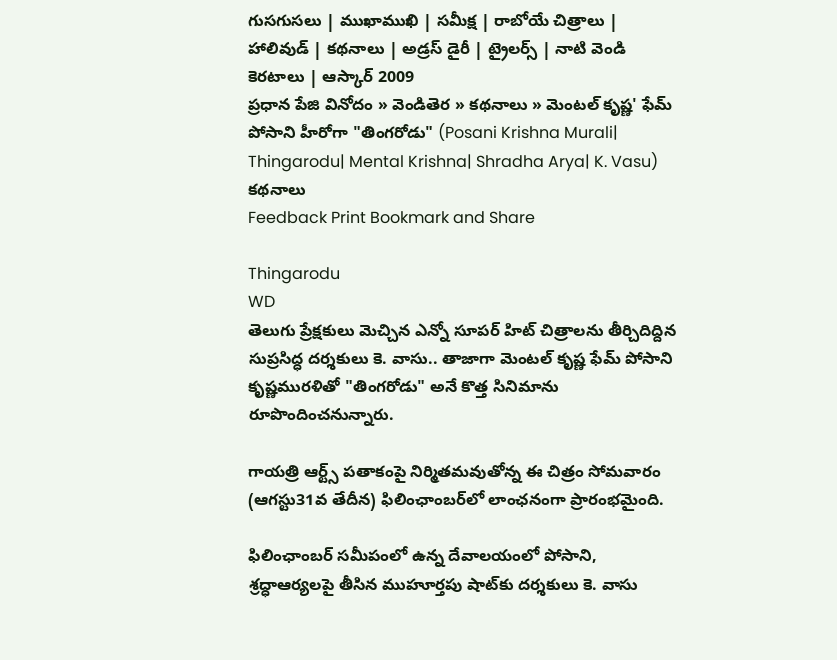గుసగుసలు | ముఖాముఖి | సమీక్ష | రాబోయే చిత్రాలు | హాలివుడ్ | కథనాలు | అడ్రస్ డైరీ | ట్రైలర్స్ | నాటి వెండి కెరటాలు | ఆస్కార్ 2009
ప్రధాన పేజి వినోదం » వెండితెర » కథనాలు » మెంటల్ కృష్ణ' ఫేమ్ పోసాని హీరోగా "తింగరోడు" (Posani Krishna Murali| Thingarodu| Mental Krishna| Shradha Arya| K. Vasu)
కథనాలు
Feedback Print Bookmark and Share

Thingarodu
WD
తెలుగు ప్రేక్షకులు మెచ్చిన ఎన్నో సూపర్ హిట్ చిత్రాలను తీర్చిదిద్దిన సుప్రసిద్ధ దర్శకులు కె. వాసు.. తాజాగా మెంటల్ కృష్ణ ఫేమ్ పోసాని కృష్ణమురళితో "తింగరోడు" అనే కొత్త సినిమాను రూపొందించనున్నారు.

గాయత్రి ఆర్ట్స్ పతాకంపై నిర్మితమవుతోన్న ఈ చిత్రం సోమవారం (ఆగస్టు31వ తేదీన) ఫిలింఛాంబర్‌లో లాంఛనంగా ప్రారంభమైంది.

ఫిలింఛాంబర్ సమీపంలో ఉన్న దేవాలయంలో పోసాని, శ్రద్ధాఆర్యలపై తీసిన ముహూర్తపు షాట్‌కు దర్శకులు కె. వాసు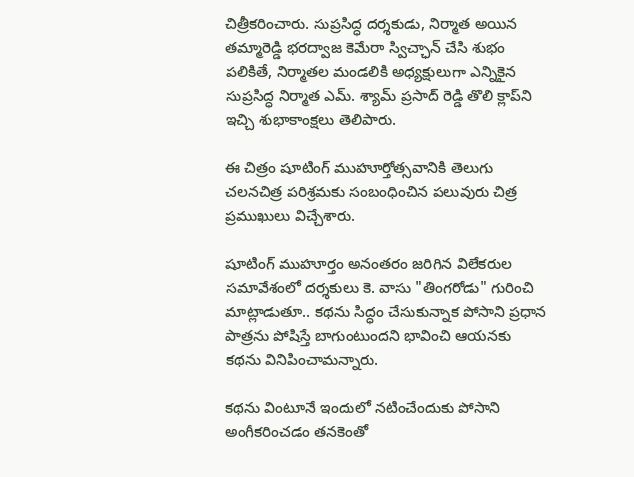చిత్రీకరించారు. సుప్రసిద్ధ దర్శకుడు, నిర్మాత అయిన తమ్మారెడ్డి భరద్వాజ కెమేరా స్విచ్ఛాన్ చేసి శుభం పలికితే, నిర్మాతల మండలికి అధ్యక్షులుగా ఎన్నికైన సుప్రసిద్ధ నిర్మాత ఎమ్. శ్యామ్ ప్రసాద్ రెడ్డి తొలి క్లాప్‌ని ఇచ్చి శుభాకాంక్షలు తెలిపారు.

ఈ చిత్రం షూటింగ్ ముహూర్తోత్సవానికి తెలుగు చలనచిత్ర పరిశ్రమకు సంబంధించిన పలువురు చిత్ర ప్రముఖులు విచ్చేశారు.

షూటింగ్ ముహూర్తం అనంతరం జరిగిన విలేకరుల సమావేశంలో దర్శకులు కె. వాసు "తింగరోడు" గురించి మాట్లాడుతూ.. కథను సిద్ధం చేసుకున్నాక పోసాని ప్రధాన పాత్రను పోషిస్తే బాగుంటుందని భావించి ఆయనకు కథను వినిపించామన్నారు.

కథను వింటూనే ఇందులో నటించేందుకు పోసాని అంగీకరించడం తనకెంతో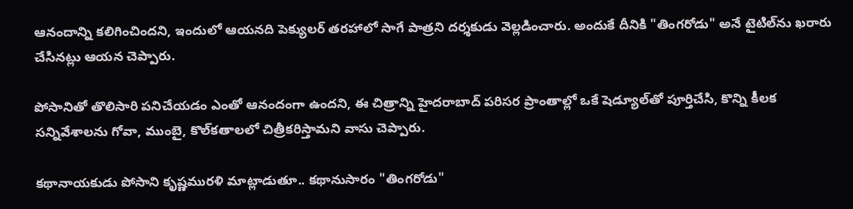ఆనందాన్ని కలిగించిందని, ఇందులో ఆయనది పెక్యులర్ తరహాలో సాగే పాత్రని దర్శకుడు వెల్లడించారు. అందుకే దీనికి "తింగరోడు" అనే టైటిల్‌ను ఖరారు చేసినట్లు ఆయన చెప్పారు.

పోసానితో తొలిసారి పనిచేయడం ఎంతో ఆనందంగా ఉందని, ఈ చిత్రాన్ని హైదరాబాద్ పరిసర ప్రాంతాల్లో ఒకే షెడ్యూల్‌తో పూర్తిచేసి, కొన్ని కీలక సన్నివేశాలను గోవా, ముంబై, కొల్‌కతాలలో చిత్రీకరిస్తామని వాసు చెప్పారు.

కథానాయకుడు పోసాని కృష్ణమురళి మాట్లాడుతూ.. కథానుసారం "తింగరోడు"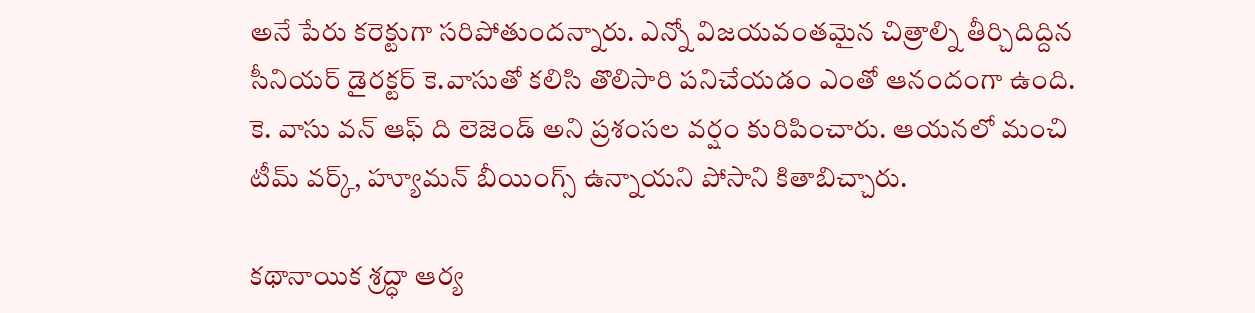అనే పేరు కరెక్టుగా సరిపోతుందన్నారు. ఎన్నో విజయవంతమైన చిత్రాల్ని తీర్చిదిద్దిన సీనియర్ డైరక్టర్ కె.వాసుతో కలిసి తొలిసారి పనిచేయడం ఎంతో ఆనందంగా ఉంది. కె. వాసు వన్ ఆఫ్ ది లెజెండ్ అని ప్రశంసల వర్షం కురిపించారు. ఆయనలో మంచి టీమ్ వర్క్, హ్యూమన్ బీయింగ్స్ ఉన్నాయని పోసాని కితాబిచ్చారు.

కథానాయిక శ్రద్ధా ఆర్య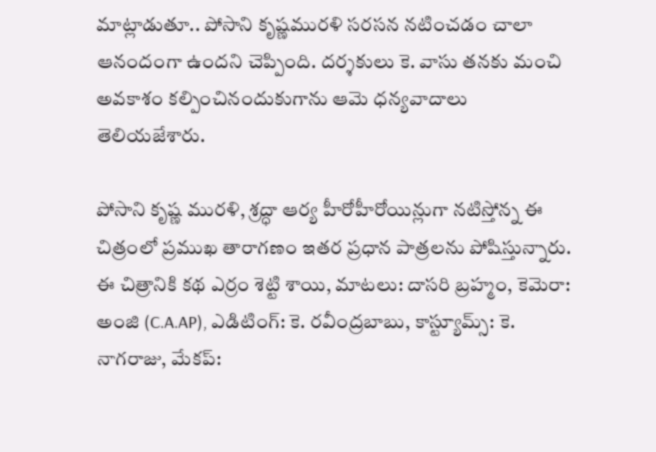మాట్లాడుతూ.. పోసాని కృష్ణమురళి సరసన నటించడం చాలా ఆనందంగా ఉందని చెప్పింది. దర్శకులు కె. వాసు తనకు మంచి అవకాశం కల్పించినందుకుగాను ఆమె ధన్యవాదాలు తెలియజేశారు.

పోసాని కృష్ణ మురళి, శ్రద్ధా ఆర్య హీరోహీరోయిన్లుగా నటిస్తోన్న ఈ చిత్రంలో ప్రముఖ తారాగణం ఇతర ప్రధాన పాత్రలను పోషిస్తున్నారు. ఈ చిత్రానికి కథ ఎర్రం శెట్టి శాయి, మాటలు: దాసరి బ్రహ్మం, కెమెరా: అంజి (C.A.AP), ఎడిటింగ్: కె. రవీంద్రబాబు, కాస్ట్యూమ్స్: కె. నాగరాజు, మేకప్: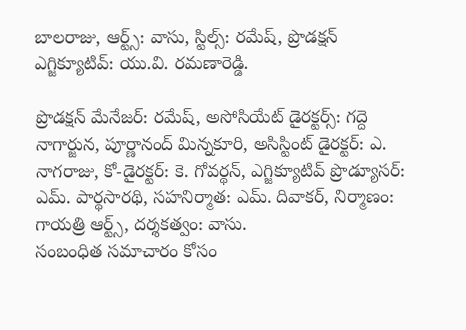బాలరాజు, ఆర్ట్స్: వాసు, స్టిల్స్: రమేష్, ప్రొడక్షన్ ఎగ్జిక్యూటివ్: యు.వి. రమణారెడ్డి.

ప్రొడక్షన్ మేనేజర్: రమేష్, అసోసియేట్ డైరక్టర్స్: గద్దె నాగార్జున, పూర్ణానంద్ మిన్నకూరి, అసిస్టింట్ డైరక్టర్: ఎ. నాగరాజు, కో-డైరక్టర్: కె. గోవర్థన్, ఎగ్జిక్యూటివ్ ప్రొడ్యూసర్: ఎమ్. పార్థసారథి, సహనిర్మాత: ఎమ్. దివాకర్, నిర్మాణం: గాయత్రి ఆర్ట్స్, దర్శకత్వం: వాసు.
సంబంధిత సమాచారం కోసం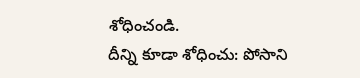శోధించండి.
దీన్ని కూడా శోధించు: పోసాని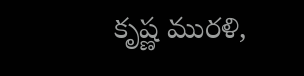కృష్ణ మురళి,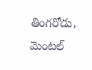తింగరోడు, మెంటల్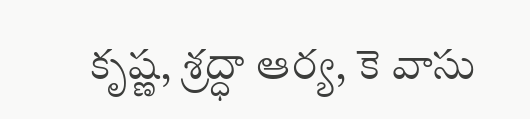కృష్ణ, శ్రద్ధా ఆర్య, కె వాసు